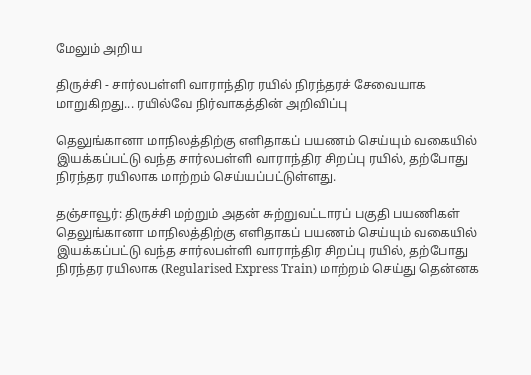மேலும் அறிய

திருச்சி - சார்லபள்ளி வாராந்திர ரயில் நிரந்தரச் சேவையாக மாறுகிறது... ரயில்வே நிர்வாகத்தின் அறிவிப்பு

தெலுங்கானா மாநிலத்திற்கு எளிதாகப் பயணம் செய்யும் வகையில் இயக்கப்பட்டு வந்த சார்லபள்ளி வாராந்திர சிறப்பு ரயில், தற்போது நிரந்தர ரயிலாக மாற்றம் செய்யப்பட்டுள்ளது.

தஞ்சாவூர்: திருச்சி மற்றும் அதன் சுற்றுவட்டாரப் பகுதி பயணிகள் தெலுங்கானா மாநிலத்திற்கு எளிதாகப் பயணம் செய்யும் வகையில் இயக்கப்பட்டு வந்த சார்லபள்ளி வாராந்திர சிறப்பு ரயில், தற்போது நிரந்தர ரயிலாக (Regularised Express Train) மாற்றம் செய்து தென்னக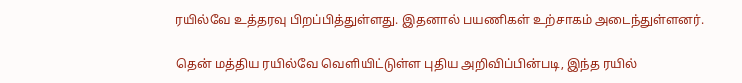ரயில்வே உத்தரவு பிறப்பித்துள்ளது. இதனால் பயணிகள் உற்சாகம் அடைந்துள்ளனர்.

தென் மத்திய ரயில்வே வெளியிட்டுள்ள புதிய அறிவிப்பின்படி, இந்த ரயில்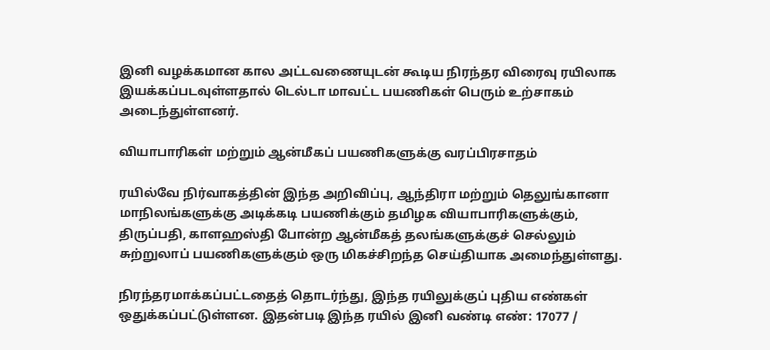இனி வழக்கமான கால அட்டவணையுடன் கூடிய நிரந்தர விரைவு ரயிலாக இயக்கப்படவுள்ளதால் டெல்டா மாவட்ட பயணிகள் பெரும் உற்சாகம் அடைந்துள்ளனர்.

வியாபாரிகள் மற்றும் ஆன்மீகப் பயணிகளுக்கு வரப்பிரசாதம்

ரயில்வே நிர்வாகத்தின் இந்த அறிவிப்பு, ஆந்திரா மற்றும் தெலுங்கானா மாநிலங்களுக்கு அடிக்கடி பயணிக்கும் தமிழக வியாபாரிகளுக்கும், திருப்பதி, காளஹஸ்தி போன்ற ஆன்மீகத் தலங்களுக்குச் செல்லும் சுற்றுலாப் பயணிகளுக்கும் ஒரு மிகச்சிறந்த செய்தியாக அமைந்துள்ளது.

நிரந்தரமாக்கப்பட்டதைத் தொடர்ந்து, இந்த ரயிலுக்குப் புதிய எண்கள் ஒதுக்கப்பட்டுள்ளன. இதன்படி இந்த ரயில் இனி வண்டி எண்: 17077 /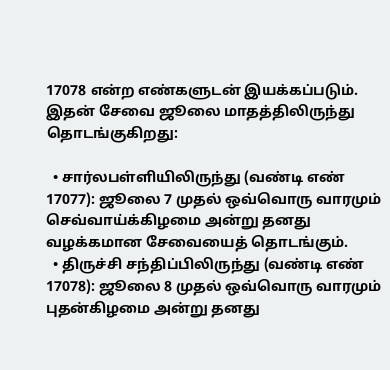17078 என்ற எண்களுடன் இயக்கப்படும். இதன் சேவை ஜூலை மாதத்திலிருந்து தொடங்குகிறது:

  • சார்லபள்ளியிலிருந்து (வண்டி எண் 17077): ஜூலை 7 முதல் ஒவ்வொரு வாரமும் செவ்வாய்க்கிழமை அன்று தனது வழக்கமான சேவையைத் தொடங்கும்.
  • திருச்சி சந்திப்பிலிருந்து (வண்டி எண் 17078): ஜூலை 8 முதல் ஒவ்வொரு வாரமும் புதன்கிழமை அன்று தனது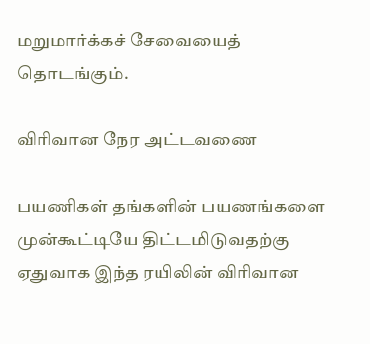மறுமார்க்கச் சேவையைத் தொடங்கும்.

விரிவான நேர அட்டவணை

பயணிகள் தங்களின் பயணங்களை முன்கூட்டியே திட்டமிடுவதற்கு ஏதுவாக இந்த ரயிலின் விரிவான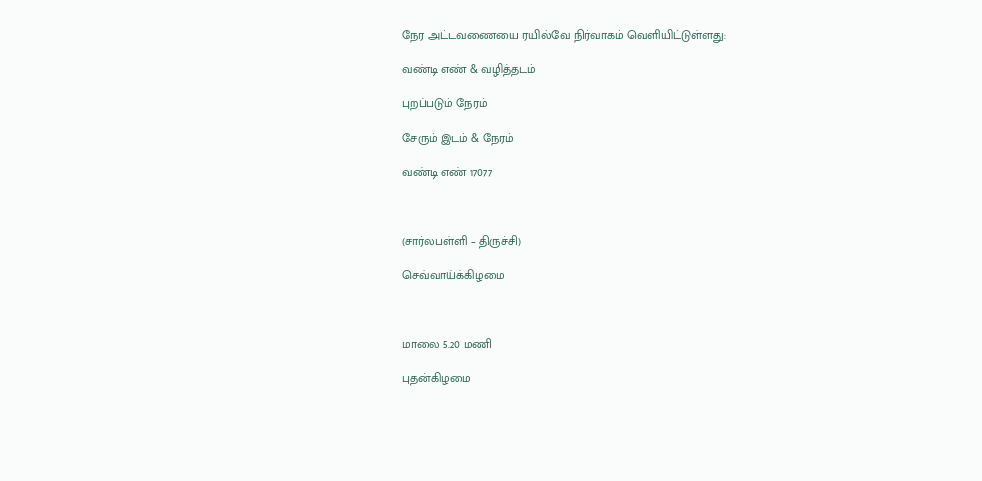நேர அட்டவணையை ரயில்வே நிர்வாகம் வெளியிட்டுள்ளது:

வண்டி எண் & வழித்தடம்

புறப்படும் நேரம்

சேரும் இடம் & நேரம்

வண்டி எண் 17077



(சார்லபள்ளி – திருச்சி)

செவ்வாய்க்கிழமை



மாலை 5.20 மணி

புதன்கிழமை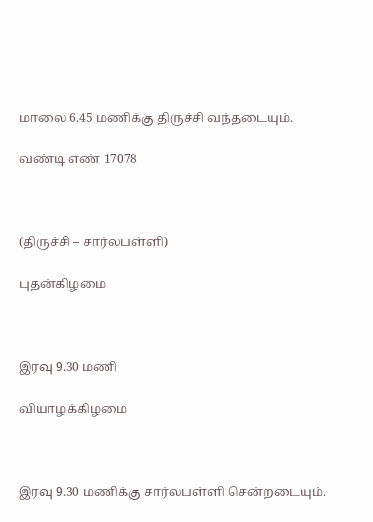மாலை 6.45 மணிக்கு திருச்சி வந்தடையும்.

வண்டி எண் 17078



(திருச்சி – சார்லபள்ளி)

புதன்கிழமை



இரவு 9.30 மணி

வியாழக்கிழமை



இரவு 9.30 மணிக்கு சார்லபள்ளி சென்றடையும்.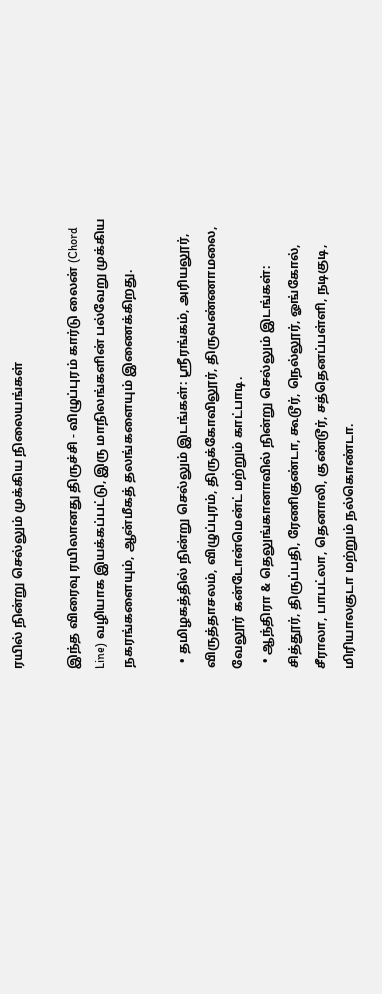ரயில் நின்று செல்லும் முக்கிய நிலையங்கள்

இந்த விரைவு ரயிலானது திருச்சி - விழுப்புரம் கார்டு லைன் (Chord Line) வழியாக இயக்கப்பட்டு, இரு மாநிலங்களின் பல்வேறு முக்கிய நகரங்களையும், ஆன்மீகத் தலங்களையும் இணைக்கிறது.

  • தமிழகத்தில் நின்று செல்லும் இடங்கள்: ஸ்ரீரங்கம், அரியலூர், விருத்தாசலம், விழுப்புரம், திருக்கோவிலூர், திருவண்ணாமலை, வேலூர் கன்டோன்மென்ட் மற்றும் காட்பாடி.
  • ஆந்திரா & தெலுங்கானாவில் நின்று செல்லும் இடங்கள்: சித்தூர், திருப்பதி, ரேணிகுண்டா, கூடூர், நெல்லூர், ஓங்கோல், சீராலா, பாபட்லா, தெனாலி, குண்டூர், சத்தெனப்பள்ளி, நடிகுடி, மிரியாலகுடா மற்றும் நல்கொண்டா.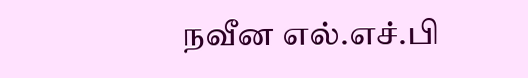நவீன எல்.எச்.பி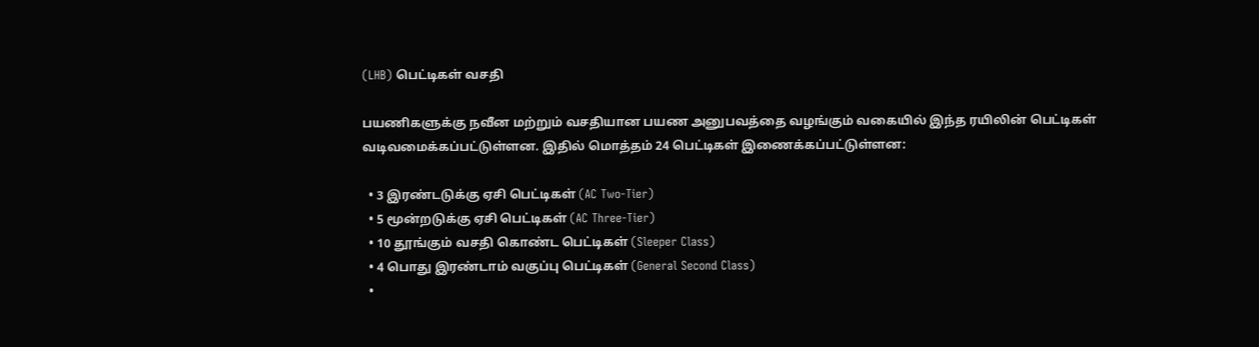(LHB) பெட்டிகள் வசதி

பயணிகளுக்கு நவீன மற்றும் வசதியான பயண அனுபவத்தை வழங்கும் வகையில் இந்த ரயிலின் பெட்டிகள் வடிவமைக்கப்பட்டுள்ளன. இதில் மொத்தம் 24 பெட்டிகள் இணைக்கப்பட்டுள்ளன:

  • 3 இரண்டடுக்கு ஏசி பெட்டிகள் (AC Two-Tier)
  • 5 மூன்றடுக்கு ஏசி பெட்டிகள் (AC Three-Tier)
  • 10 தூங்கும் வசதி கொண்ட பெட்டிகள் (Sleeper Class)
  • 4 பொது இரண்டாம் வகுப்பு பெட்டிகள் (General Second Class)
  •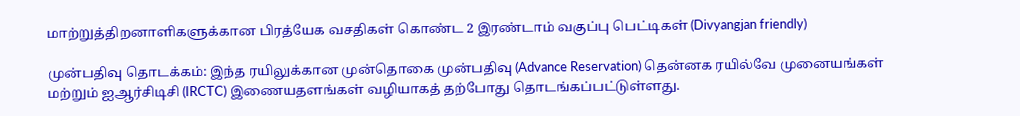மாற்றுத்திறனாளிகளுக்கான பிரத்யேக வசதிகள் கொண்ட 2 இரண்டாம் வகுப்பு பெட்டிகள் (Divyangjan friendly)

முன்பதிவு தொடக்கம்: இந்த ரயிலுக்கான முன்தொகை முன்பதிவு (Advance Reservation) தென்னக ரயில்வே முனையங்கள் மற்றும் ஐஆர்சிடிசி (IRCTC) இணையதளங்கள் வழியாகத் தற்போது தொடங்கப்பட்டுள்ளது.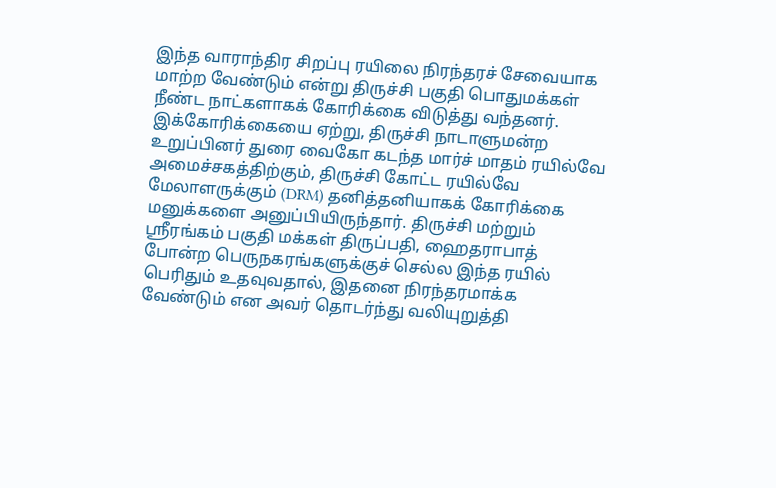இந்த வாராந்திர சிறப்பு ரயிலை நிரந்தரச் சேவையாக மாற்ற வேண்டும் என்று திருச்சி பகுதி பொதுமக்கள் நீண்ட நாட்களாகக் கோரிக்கை விடுத்து வந்தனர். இக்கோரிக்கையை ஏற்று, திருச்சி நாடாளுமன்ற உறுப்பினர் துரை வைகோ கடந்த மார்ச் மாதம் ரயில்வே அமைச்சகத்திற்கும், திருச்சி கோட்ட ரயில்வே மேலாளருக்கும் (DRM) தனித்தனியாகக் கோரிக்கை மனுக்களை அனுப்பியிருந்தார். திருச்சி மற்றும் ஸ்ரீரங்கம் பகுதி மக்கள் திருப்பதி, ஹைதராபாத் போன்ற பெருநகரங்களுக்குச் செல்ல இந்த ரயில் பெரிதும் உதவுவதால், இதனை நிரந்தரமாக்க வேண்டும் என அவர் தொடர்ந்து வலியுறுத்தி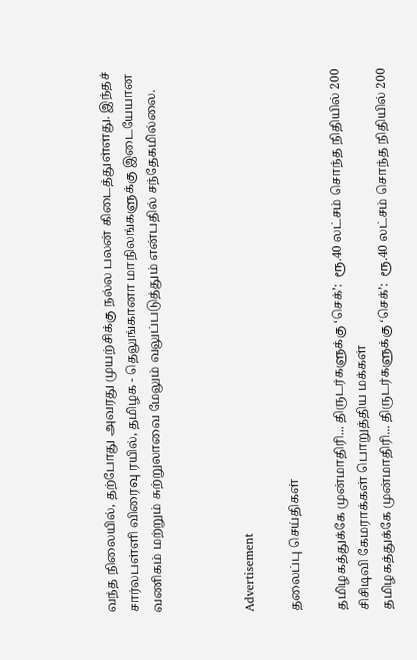வந்த நிலையில், தற்போது அவரது முயற்சிக்கு நல்ல பலன் கிடைத்துள்ளது. இந்தச் சார்லபள்ளி விரைவு ரயில், தமிழக - தெலுங்கானா மாநிலங்களுக்கு இடையேயான வணிகம் மற்றும் சுற்றுலாவை மேலும் வலுப்படுத்தும் என்பதில் சந்தேகமில்லை.



Advertisement

தலைப்பு செய்திகள்

தமிழகத்துக்கே முன்மாதிரி... திருடர்களுக்கு ‘செக்’:  ரூ.40 லட்சம் சொந்த நிதியில் 200 சிசிடிவி கேமராக்கள் பொறுத்திய மக்கள்
தமிழகத்துக்கே முன்மாதிரி... திருடர்களுக்கு ‘செக்’:  ரூ.40 லட்சம் சொந்த நிதியில் 200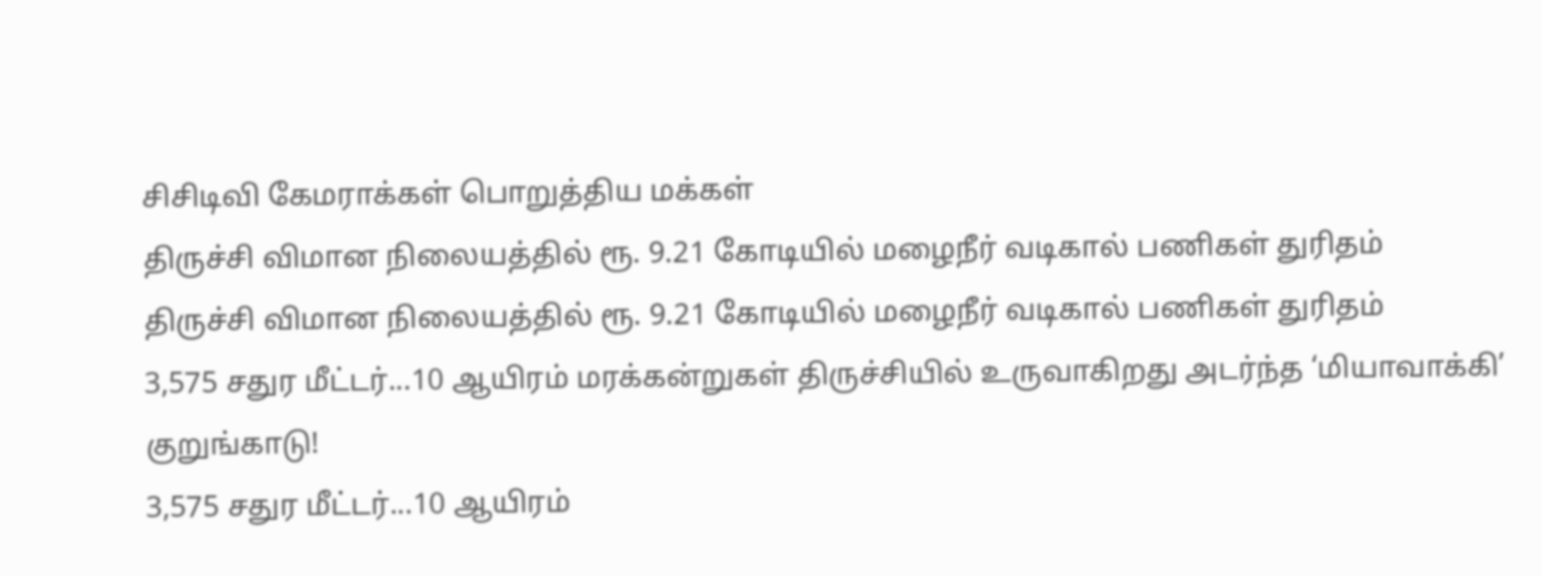சிசிடிவி கேமராக்கள் பொறுத்திய மக்கள்
திருச்சி விமான நிலையத்தில் ரூ. 9.21 கோடியில் மழைநீர் வடிகால் பணிகள் துரிதம்
திருச்சி விமான நிலையத்தில் ரூ. 9.21 கோடியில் மழைநீர் வடிகால் பணிகள் துரிதம்
3,575 சதுர மீட்டர்...10 ஆயிரம் மரக்கன்றுகள் திருச்சியில் உருவாகிறது அடர்ந்த ‘மியாவாக்கி’ குறுங்காடு!
3,575 சதுர மீட்டர்...10 ஆயிரம்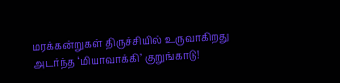மரக்கன்றுகள் திருச்சியில் உருவாகிறது அடர்ந்த ‘மியாவாக்கி’ குறுங்காடு!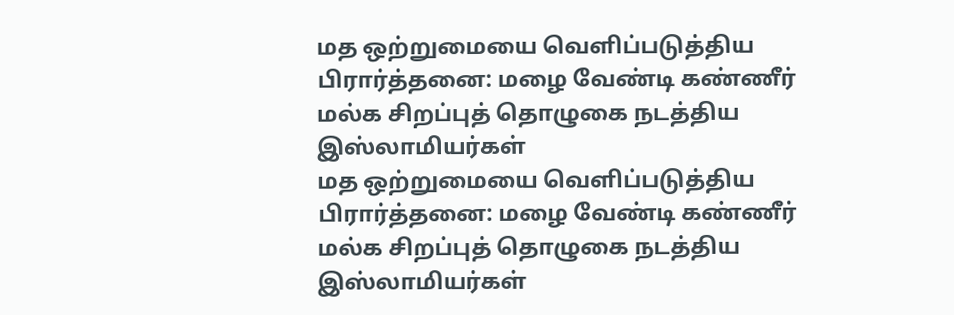மத ஒற்றுமையை வெளிப்படுத்திய பிரார்த்தனை: மழை வேண்டி கண்ணீர் மல்க சிறப்புத் தொழுகை நடத்திய இஸ்லாமியர்கள்
மத ஒற்றுமையை வெளிப்படுத்திய பிரார்த்தனை: மழை வேண்டி கண்ணீர் மல்க சிறப்புத் தொழுகை நடத்திய இஸ்லாமியர்கள்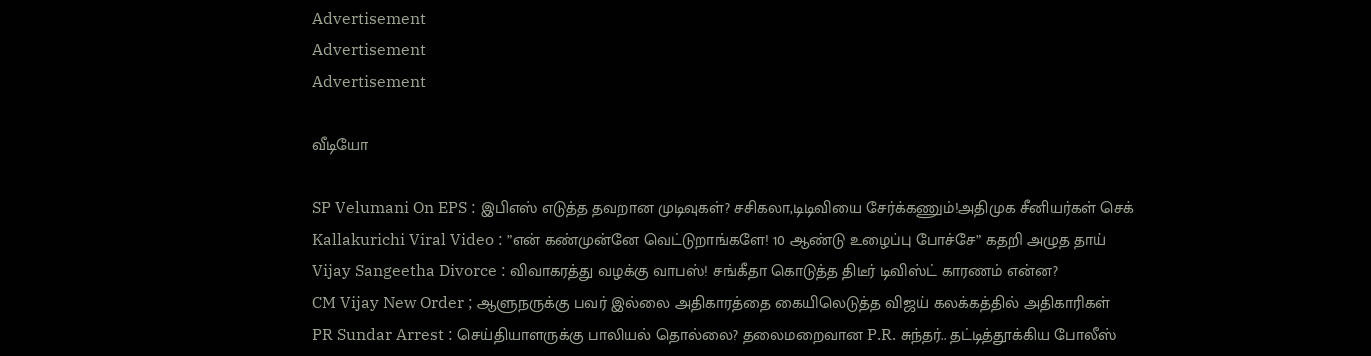Advertisement
Advertisement
Advertisement

வீடியோ

SP Velumani On EPS : இபிஎஸ் எடுத்த தவறான முடிவுகள்? சசிகலா,டிடிவியை சேர்க்கணும்!அதிமுக சீனியர்கள் செக்
Kallakurichi Viral Video : ”என் கண்முன்னே வெட்டுறாங்களே! 10 ஆண்டு உழைப்பு போச்சே” கதறி அழுத தாய்
Vijay Sangeetha Divorce : விவாகரத்து வழக்கு வாபஸ்! சங்கீதா கொடுத்த திடீர் டிவிஸ்ட் காரணம் என்ன?
CM Vijay New Order ; ஆளுநருக்கு பவர் இல்லை அதிகாரத்தை கையிலெடுத்த விஜய் கலக்கத்தில் அதிகாரிகள்
PR Sundar Arrest : செய்தியாளருக்கு பாலியல் தொல்லை? தலைமறைவான P.R. சுந்தர்.. தட்டித்தூக்கிய போலீஸ்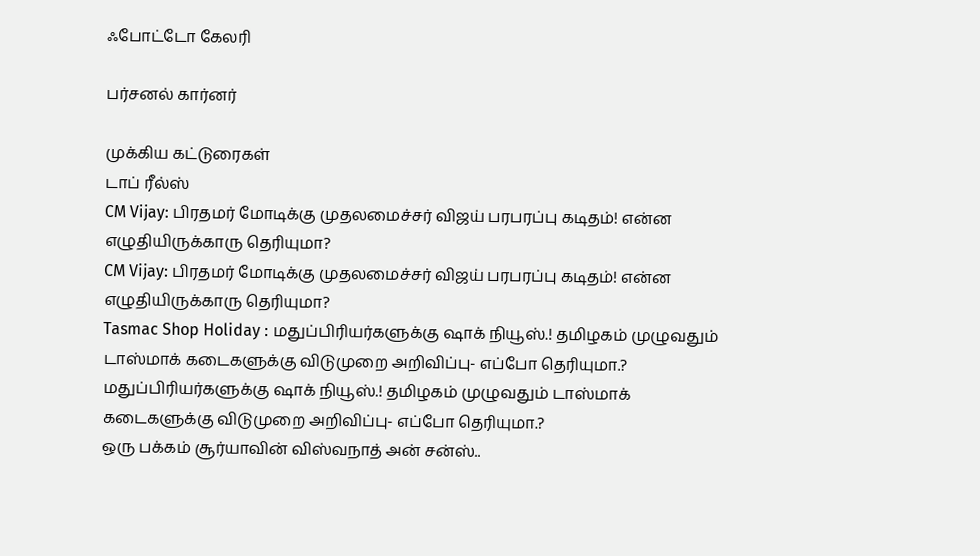ஃபோட்டோ கேலரி

பர்சனல் கார்னர்

முக்கிய கட்டுரைகள்
டாப் ரீல்ஸ்
CM Vijay: பிரதமர் மோடிக்கு முதலமைச்சர் விஜய் பரபரப்பு கடிதம்! என்ன எழுதியிருக்காரு தெரியுமா?
CM Vijay: பிரதமர் மோடிக்கு முதலமைச்சர் விஜய் பரபரப்பு கடிதம்! என்ன எழுதியிருக்காரு தெரியுமா?
Tasmac Shop Holiday : மதுப்பிரியர்களுக்கு ஷாக் நியூஸ்.! தமிழகம் முழுவதும் டாஸ்மாக் கடைகளுக்கு விடுமுறை அறிவிப்பு- எப்போ தெரியுமா.?
மதுப்பிரியர்களுக்கு ஷாக் நியூஸ்.! தமிழகம் முழுவதும் டாஸ்மாக் கடைகளுக்கு விடுமுறை அறிவிப்பு- எப்போ தெரியுமா.?
ஒரு பக்கம் சூர்யாவின் விஸ்வநாத் அன் சன்ஸ்..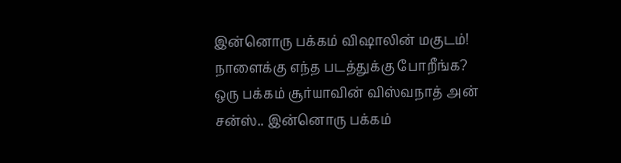இன்னொரு பக்கம் விஷாலின் மகுடம்! நாளைக்கு எந்த படத்துக்கு போறீங்க?
ஒரு பக்கம் சூர்யாவின் விஸ்வநாத் அன் சன்ஸ்.. இன்னொரு பக்கம்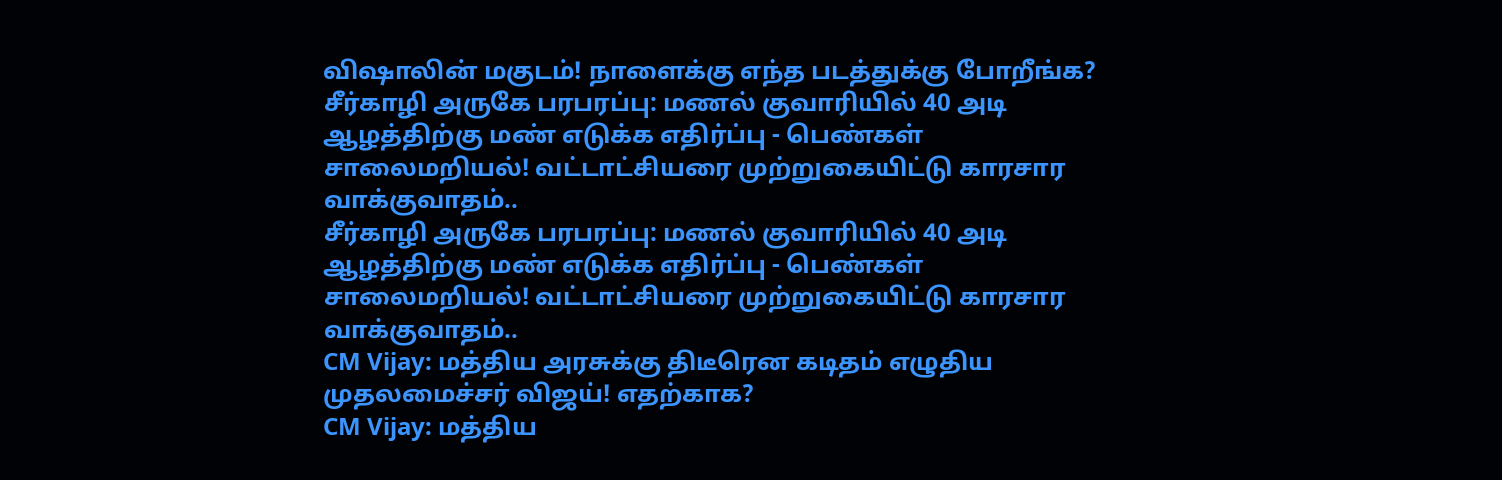விஷாலின் மகுடம்! நாளைக்கு எந்த படத்துக்கு போறீங்க?
சீர்காழி அருகே பரபரப்பு: மணல் குவாரியில் 40 அடி ஆழத்திற்கு மண் எடுக்க எதிர்ப்பு - பெண்கள் சாலைமறியல்! வட்டாட்சியரை முற்றுகையிட்டு காரசார வாக்குவாதம்..
சீர்காழி அருகே பரபரப்பு: மணல் குவாரியில் 40 அடி ஆழத்திற்கு மண் எடுக்க எதிர்ப்பு - பெண்கள் சாலைமறியல்! வட்டாட்சியரை முற்றுகையிட்டு காரசார வாக்குவாதம்..
CM Vijay: மத்திய அரசுக்கு திடீரென கடிதம் எழுதிய முதலமைச்சர் விஜய்! எதற்காக?
CM Vijay: மத்திய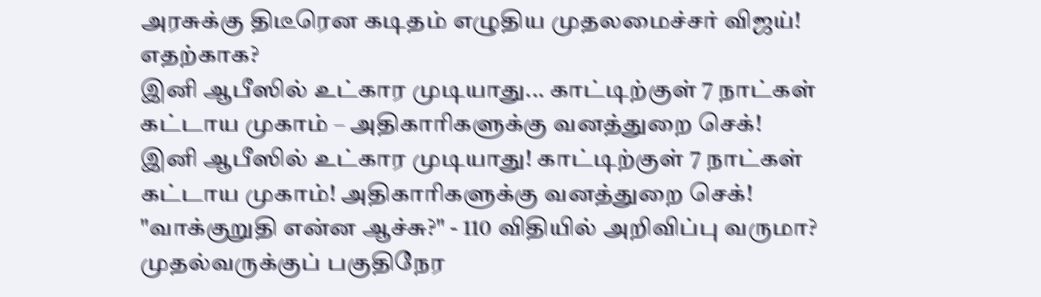அரசுக்கு திடீரென கடிதம் எழுதிய முதலமைச்சர் விஜய்! எதற்காக?
இனி ஆபீஸில் உட்கார முடியாது... காட்டிற்குள் 7 நாட்கள் கட்டாய முகாம் – அதிகாரிகளுக்கு வனத்துறை செக்!
இனி ஆபீஸில் உட்கார முடியாது! காட்டிற்குள் 7 நாட்கள் கட்டாய முகாம்! அதிகாரிகளுக்கு வனத்துறை செக்!
"வாக்குறுதி என்ன ஆச்சு?" - 110 விதியில் அறிவிப்பு வருமா? முதல்வருக்குப் பகுதிநேர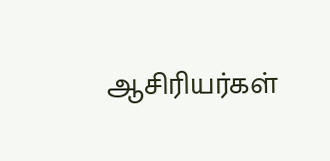ஆசிரியர்கள்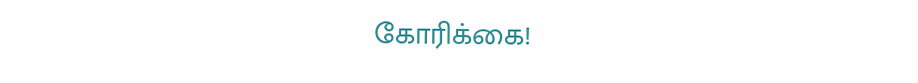கோரிக்கை!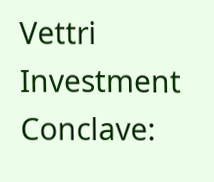Vettri Investment Conclave: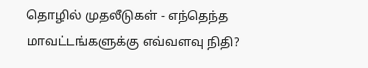தொழில் முதலீடுகள் - எந்தெந்த மாவட்டங்களுக்கு எவ்வளவு நிதி?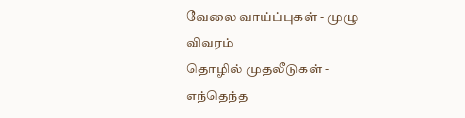வேலை வாய்ப்புகள் - முழு விவரம்
தொழில் முதலீடுகள் - எந்தெந்த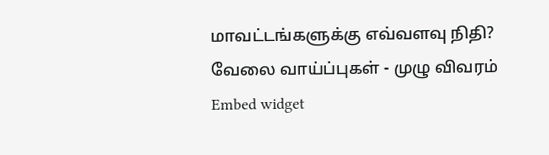மாவட்டங்களுக்கு எவ்வளவு நிதி? வேலை வாய்ப்புகள் - முழு விவரம்
Embed widget